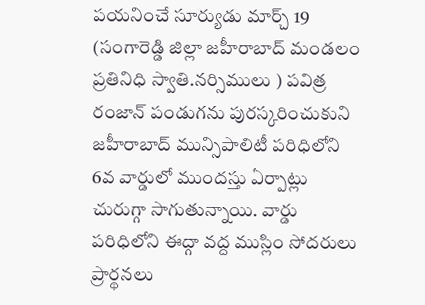పయనించే సూర్యుడు మార్చ్ 19 (సంగారెడ్డి జిల్లా జహీరాబాద్ మండలం ప్రతినిధి స్వాతి.నర్సిములు ) పవిత్ర రంజాన్ పండుగను పురస్కరించుకుని జహీరాబాద్ మున్సిపాలిటీ పరిధిలోని 6వ వార్డులో ముందస్తు ఏర్పాట్లు చురుగ్గా సాగుతున్నాయి. వార్డు పరిధిలోని ఈద్గా వద్ద ముస్లిం సోదరులు ప్రార్థనలు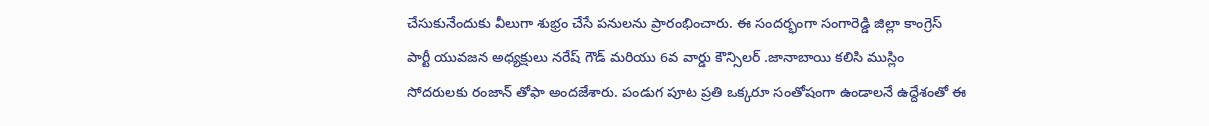చేసుకునేందుకు వీలుగా శుభ్రం చేసే పనులను ప్రారంభించారు. ఈ సందర్భంగా సంగారెడ్డి జిల్లా కాంగ్రెస్ పార్టీ యువజన అధ్యక్షులు నరేష్ గౌడ్ మరియు 6వ వార్డు కౌన్సిలర్ .జానాబాయి కలిసి ముస్లిం సోదరులకు రంజాన్ తోఫా అందజేశారు. పండుగ పూట ప్రతి ఒక్కరూ సంతోషంగా ఉండాలనే ఉద్దేశంతో ఈ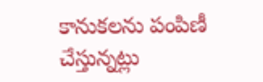కానుకలను పంపిణీ చేస్తున్నట్లు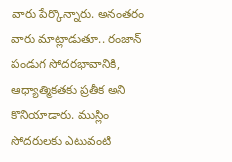వారు పేర్కొన్నారు. అనంతరం వారు మాట్లాడుతూ.. రంజాన్ పండుగ సోదరభావానికి, ఆధ్యాత్మికతకు ప్రతీక అని కొనియాడారు. ముస్లిం సోదరులకు ఎటువంటి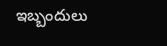ఇబ్బందులు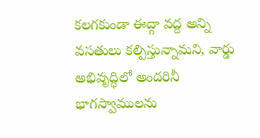కలగకుండా ఈద్గా వద్ద అన్ని వసతులు కల్పిస్తున్నామని, వార్డు అభివృద్ధిలో అందరినీ భాగస్వాములను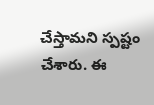చేస్తామని స్పష్టం చేశారు. ఈ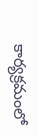కార్యక్రమంలో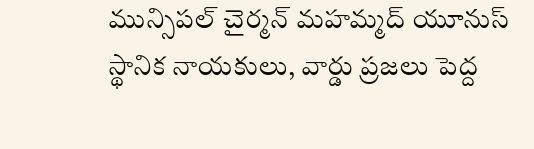మున్సిపల్ చైర్మన్ మహమ్మద్ యూనుస్ స్థానిక నాయకులు, వార్డు ప్రజలు పెద్ద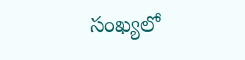సంఖ్యలో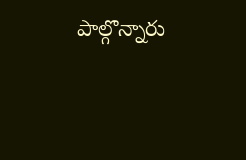పాల్గొన్నారు